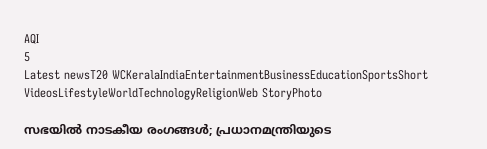AQI
5
Latest newsT20 WCKeralaIndiaEntertainmentBusinessEducationSportsShort VideosLifestyleWorldTechnologyReligionWeb StoryPhoto

സഭയിൽ നാടകീയ രംഗങ്ങള്‍; പ്രധാനമന്ത്രിയുടെ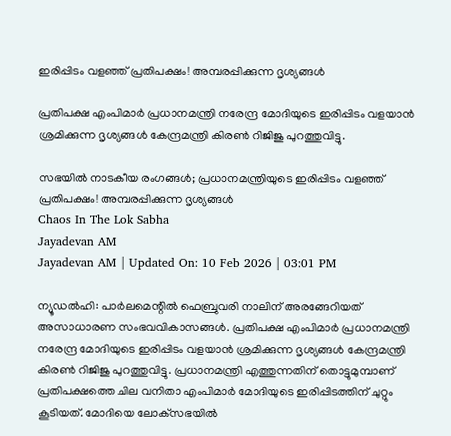ഇരിപ്പിടം വളഞ്ഞ് പ്രതിപക്ഷം! അമ്പരപ്പിക്കുന്ന ദൃശ്യങ്ങൾ

പ്രതിപക്ഷ എംപിമാര്‍ പ്രധാനമന്ത്രി നരേന്ദ്ര മോദിയുടെ ഇരിപ്പിടം വളയാന്‍ ശ്രമിക്കുന്ന ദൃശ്യങ്ങള്‍ കേന്ദ്രമന്ത്രി കിരണ്‍ റിജിജു പുറത്തുവിട്ടു.

സഭയിൽ നാടകീയ രംഗങ്ങള്‍; പ്രധാനമന്ത്രിയുടെ ഇരിപ്പിടം വളഞ്ഞ് പ്രതിപക്ഷം! അമ്പരപ്പിക്കുന്ന ദൃശ്യങ്ങൾ
Chaos In The Lok Sabha
Jayadevan AM
Jayadevan AM | Updated On: 10 Feb 2026 | 03:01 PM

ന്യൂഡല്‍ഹി: പാര്‍ലമെന്റില്‍ ഫെബ്രുവരി നാലിന് അരങ്ങേറിയത് അസാധാരണ സംഭവവികാസങ്ങള്‍. പ്രതിപക്ഷ എംപിമാര്‍ പ്രധാനമന്ത്രി നരേന്ദ്ര മോദിയുടെ ഇരിപ്പിടം വളയാന്‍ ശ്രമിക്കുന്ന ദൃശ്യങ്ങള്‍ കേന്ദ്രമന്ത്രി കിരണ്‍ റിജിജു പുറത്തുവിട്ടു. പ്രധാനമന്ത്രി എത്തുന്നതിന് തൊട്ടുമുമ്പാണ് പ്രതിപക്ഷത്തെ ചില വനിതാ എംപിമാര്‍ മോദിയുടെ ഇരിപ്പിടത്തിന് ചുറ്റും കൂടിയത്. മോദിയെ ലോക്‌സഭയില്‍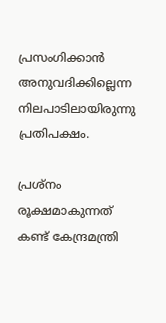പ്രസംഗിക്കാന്‍ അനുവദിക്കില്ലെന്ന നിലപാടിലായിരുന്നു പ്രതിപക്ഷം.

പ്രശ്‌നം രൂക്ഷമാകുന്നത് കണ്ട് കേന്ദ്രമന്ത്രി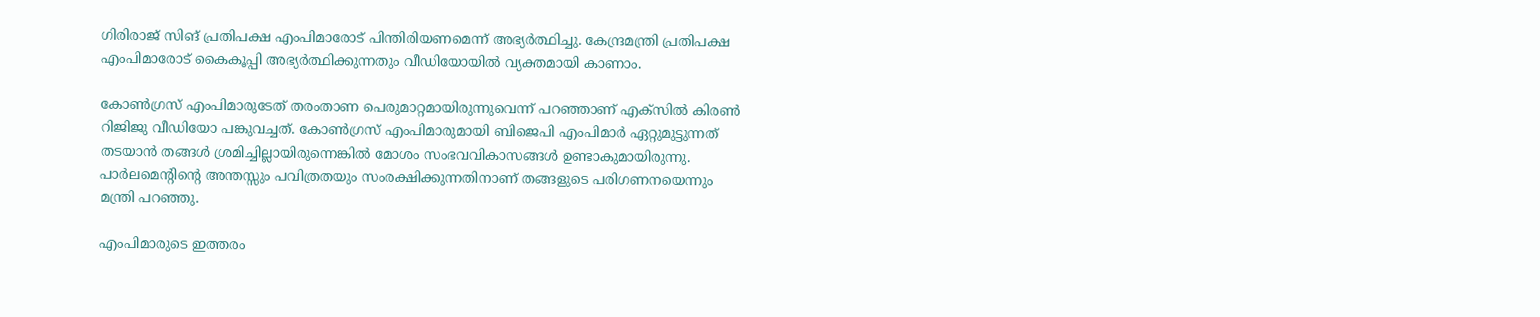ഗിരിരാജ് സിങ് പ്രതിപക്ഷ എംപിമാരോട് പിന്തിരിയണമെന്ന് അഭ്യര്‍ത്ഥിച്ചു. കേന്ദ്രമന്ത്രി പ്രതിപക്ഷ എംപിമാരോട് കൈകൂപ്പി അഭ്യര്‍ത്ഥിക്കുന്നതും വീഡിയോയില്‍ വ്യക്തമായി കാണാം.

കോണ്‍ഗ്രസ് എംപിമാരുടേത് തരംതാണ പെരുമാറ്റമായിരുന്നുവെന്ന് പറഞ്ഞാണ് എക്‌സില്‍ കിരണ്‍ റിജിജു വീഡിയോ പങ്കുവച്ചത്. കോണ്‍ഗ്രസ് എംപിമാരുമായി ബിജെപി എംപിമാര്‍ ഏറ്റുമുട്ടുന്നത് തടയാന്‍ തങ്ങള്‍ ശ്രമിച്ചില്ലായിരുന്നെങ്കില്‍ മോശം സംഭവവികാസങ്ങള്‍ ഉണ്ടാകുമായിരുന്നു. പാർലമെന്റിന്റെ അന്തസ്സും പവിത്രതയും സംരക്ഷിക്കുന്നതിനാണ് തങ്ങളുടെ പരിഗണനയെന്നും മന്ത്രി പറഞ്ഞു.

എംപിമാരുടെ ഇത്തരം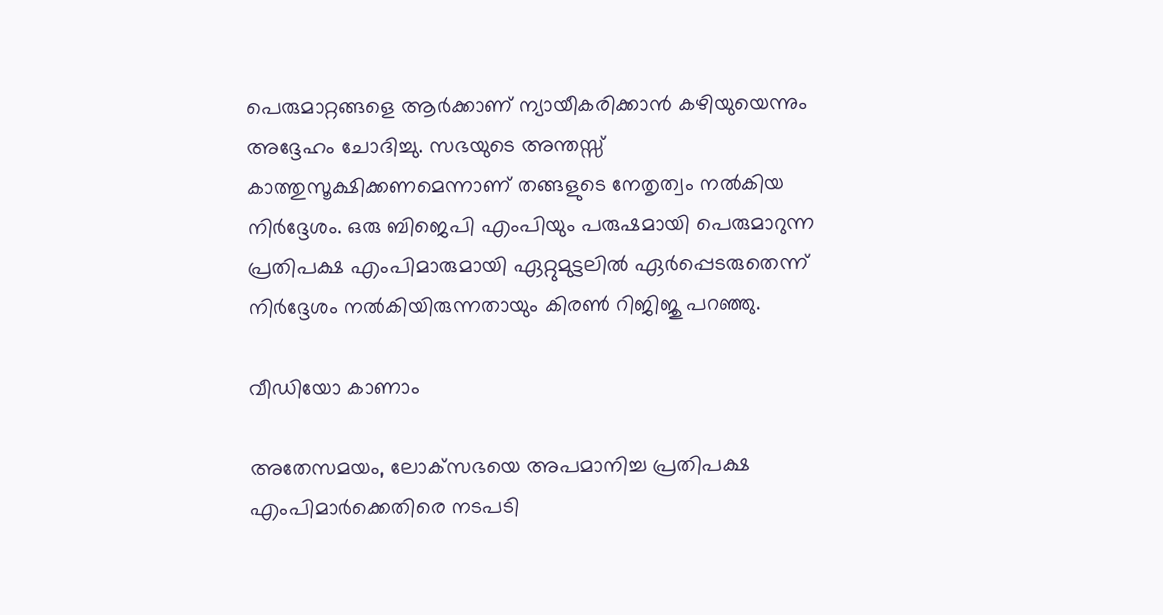പെരുമാറ്റങ്ങളെ ആര്‍ക്കാണ് ന്യായീകരിക്കാന്‍ കഴിയുയെന്നും അദ്ദേഹം ചോദിച്ചു. സഭയുടെ അന്തസ്സ് കാത്തുസൂക്ഷിക്കണമെന്നാണ് തങ്ങളുടെ നേതൃത്വം നല്‍കിയ നിര്‍ദ്ദേശം. ഒരു ബിജെപി എംപിയും പരുഷമായി പെരുമാറുന്ന പ്രതിപക്ഷ എംപിമാരുമായി ഏറ്റുമുട്ടലിൽ ഏർപ്പെടരുതെന്ന് നിര്‍ദ്ദേശം നല്‍കിയിരുന്നതായും കിരണ്‍ റിജിജു പറഞ്ഞു.

വീഡിയോ കാണാം

അതേസമയം, ലോക്‌സഭയെ അപമാനിച്ച പ്രതിപക്ഷ എംപിമാര്‍ക്കെതിരെ നടപടി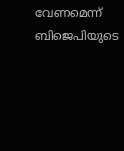വേണമെന്ന് ബിജെപിയുടെ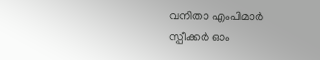വനിതാ എംപിമാര്‍ സ്പീക്കര്‍ ഓം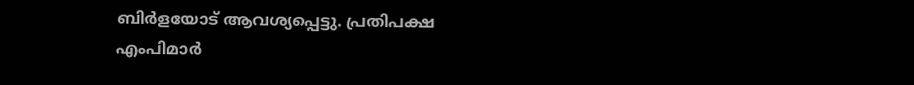ബിർളയോട് ആവശ്യപ്പെട്ടു. പ്രതിപക്ഷ എംപിമാര്‍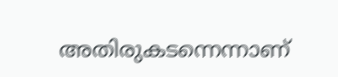അതിരുകടന്നെന്നാണ്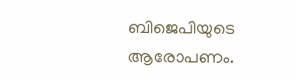ബിജെപിയുടെ ആരോപണം.